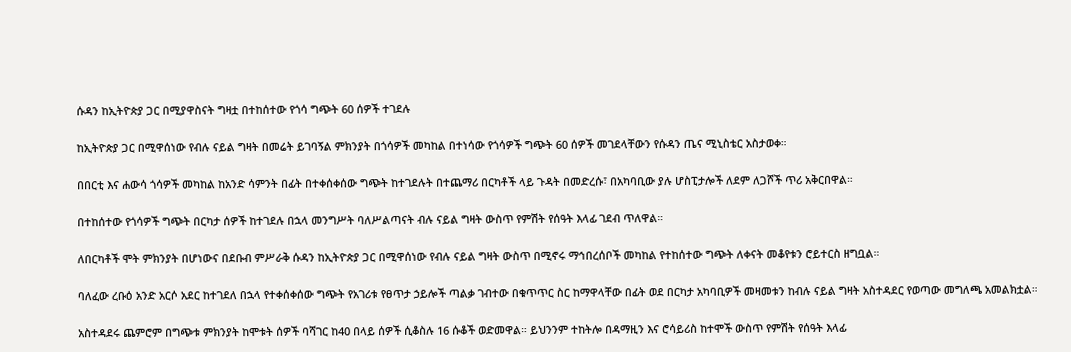ሱዳን ከኢትዮጵያ ጋር በሚያዋስናት ግዛቷ በተከሰተው የጎሳ ግጭት 60 ሰዎች ተገደሉ

ከኢትዮጵያ ጋር በሚዋሰነው የብሉ ናይል ግዛት በመሬት ይገባኝል ምክንያት በጎሳዎች መካከል በተነሳው የጎሳዎች ግጭት 60 ሰዎች መገደላቸውን የሱዳን ጤና ሚኒስቴር አስታወቀ።

በበርቲ እና ሐውሳ ጎሳዎች መካከል ከአንድ ሳምንት በፊት በተቀሰቀሰው ግጭት ከተገደሉት በተጨማሪ በርካቶች ላይ ጉዳት በመድረሱ፣ በአካባቢው ያሉ ሆስፒታሎች ለደም ለጋሾች ጥሪ አቅርበዋል።

በተከሰተው የጎሳዎች ግጭት በርካታ ሰዎች ከተገደሉ በኋላ መንግሥት ባለሥልጣናት ብሉ ናይል ግዛት ውስጥ የምሽት የሰዓት እላፊ ገደብ ጥለዋል።

ለበርካቶች ሞት ምክንያት በሆነውና በደቡብ ምሥራቅ ሱዳን ከኢትዮጵያ ጋር በሚዋሰነው የብሉ ናይል ግዛት ውስጥ በሚኖሩ ማኅበረሰቦች መካከል የተከሰተው ግጭት ለቀናት መቆየቱን ሮይተርስ ዘግቧል።

ባለፈው ረቡዕ አንድ አርሶ አደር ከተገደለ በኋላ የተቀሰቀሰው ግጭት የአገሪቱ የፀጥታ ኃይሎች ጣልቃ ገብተው በቁጥጥር ስር ከማዋላቸው በፊት ወደ በርካታ አካባቢዎች መዛመቱን ከብሉ ናይል ግዛት አስተዳደር የወጣው መግለጫ አመልክቷል።

አስተዳደሩ ጨምሮም በግጭቱ ምክንያት ከሞቱት ሰዎች ባሻገር ከ40 በላይ ሰዎች ሲቆስሉ 16 ሱቆች ወድመዋል። ይህንንም ተከትሎ በዳማዚን እና ሮሳይሪስ ከተሞች ውስጥ የምሽት የሰዓት እላፊ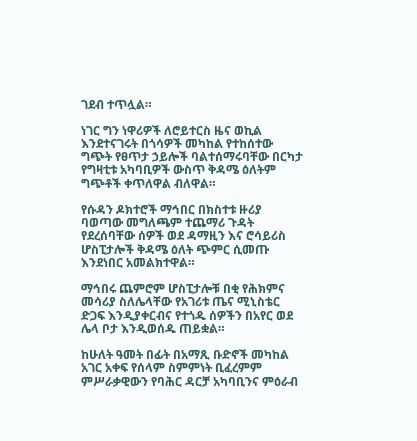ገደብ ተጥሏል።

ነገር ግን ነዋሪዎች ለሮይተርስ ዜና ወኪል እንደተናገሩት በጎሳዎች መካከል የተከሰተው ግጭት የፀጥታ ኃይሎች ባልተሰማሩባቸው በርካታ የግዛቲቱ አካባቢዎች ውስጥ ቅዳሜ ዕለትም ግጭቶች ቀጥለዋል ብለዋል።

የሱዳን ዶክተሮች ማኅበር በክስተቱ ዙሪያ ባወጣው መግለጫም ተጨማሪ ጉዳት የደረሰባቸው ሰዎች ወደ ዳማዚን እና ሮሳይሪስ ሆስፒታሎች ቅዳሜ ዕለት ጭምር ሲመጡ እንደነበር አመልክተዋል።

ማኅበሩ ጨምሮም ሆስፒታሎቹ በቂ የሕክምና መሳሪያ ስለሌላቸው የአገሪቱ ጤና ሚኒስቴር ድጋፍ እንዲያቀርብና የተጎዱ ሰዎችን በአየር ወደ ሌላ ቦታ እንዲወሰዱ ጠይቋል።

ከሁለት ዓመት በፊት በአማጺ ቡድኖች መካከል አገር አቀፍ የሰላም ስምምነት ቢፈረምም ምሥራቃዊውን የባሕር ዳርቻ አካባቢንና ምዕራብ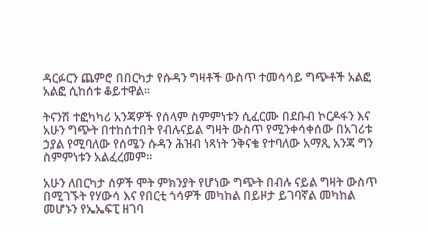ዳርፉርን ጨምሮ በበርካታ የሱዳን ግዛቶች ውስጥ ተመሳሳይ ግጭቶች አልፎ አልፎ ሲከሰቱ ቆይተዋል።

ትናንሽ ተፎካካሪ አንጃዎች የሰላም ስምምነቱን ሲፈርሙ በደቡብ ኮርዶፋን እና አሁን ግጭት በተከሰተበት የብሉናይል ግዛት ውስጥ የሚንቀሳቀሰው በአገሪቱ ኃያል የሚባለው የሰሜን ሱዳን ሕዝብ ነጻነት ንቅናቄ የተባለው አማጺ አንጃ ግን ስምምነቱን አልፈረመም።

አሁን ለበርካታ ሰዎች ሞት ምክንያት የሆነው ግጭት በብሉ ናይል ግዛት ውስጥ በሚገኙት የሃውሳ እና የበርቲ ጎሳዎች መካከል በይዞታ ይገባኛል መካከል መሆኑን የኤኤፍፒ ዘገባ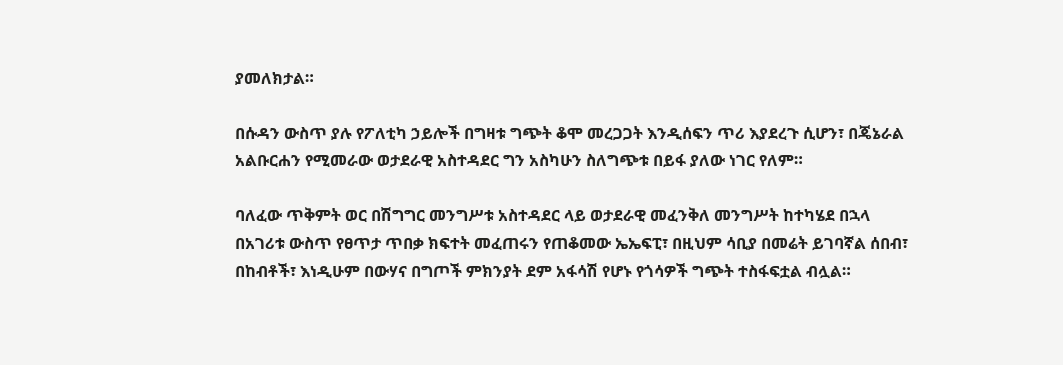ያመለክታል።

በሱዳን ውስጥ ያሉ የፖለቲካ ኃይሎች በግዛቱ ግጭት ቆሞ መረጋጋት እንዲሰፍን ጥሪ እያደረጉ ሲሆን፣ በጄኔራል አልቡርሐን የሚመራው ወታደራዊ አስተዳደር ግን አስካሁን ስለግጭቱ በይፋ ያለው ነገር የለም።

ባለፈው ጥቅምት ወር በሽግግር መንግሥቱ አስተዳደር ላይ ወታደራዊ መፈንቅለ መንግሥት ከተካሄደ በኋላ በአገሪቱ ውስጥ የፀጥታ ጥበቃ ክፍተት መፈጠሩን የጠቆመው ኤኤፍፒ፣ በዚህም ሳቢያ በመሬት ይገባኛል ሰበብ፣ በከብቶች፣ እነዲሁም በውሃና በግጦች ምክንያት ደም አፋሳሽ የሆኑ የጎሳዎች ግጭት ተስፋፍቷል ብሏል።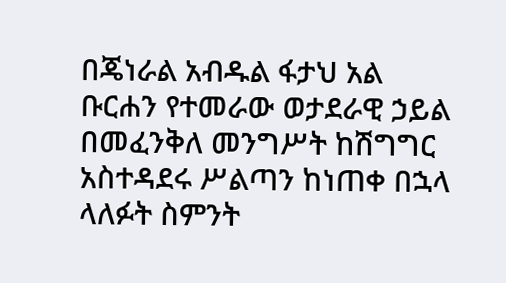በጄነራል አብዱል ፋታህ አል ቡርሐን የተመራው ወታደራዊ ኃይል በመፈንቅለ መንግሥት ከሽግግር አስተዳደሩ ሥልጣን ከነጠቀ በኋላ ላለፉት ስምንት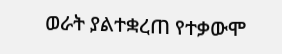ወራት ያልተቋረጠ የተቃውሞ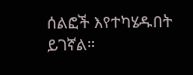ሰልፎች እየተካሄዱበት ይገኛል።